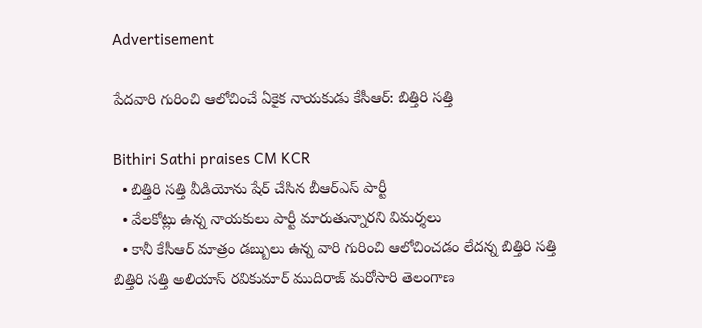Advertisement

పేదవారి గురించి ఆలోచించే ఏకైక నాయకుడు కేసీఆర్: బిత్తిరి సత్తి

Bithiri Sathi praises CM KCR
  • బిత్తిరి సత్తి వీడియోను షేర్ చేసిన బీఆర్ఎస్ పార్టీ
  • వేలకోట్లు ఉన్న నాయకులు పార్టీ మారుతున్నారని విమర్శలు
  • కానీ కేసీఆర్ మాత్రం డబ్బులు ఉన్న వారి గురించి ఆలోచించడం లేదన్న బిత్తిరి సత్తి
బిత్తిరి సత్తి అలియాస్ రవికుమార్ ముదిరాజ్ మరోసారి తెలంగాణ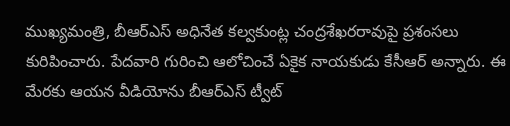ముఖ్యమంత్రి, బీఆర్ఎస్ అధినేత కల్వకుంట్ల చంద్రశేఖరరావుపై ప్రశంసలు కురిపించారు. పేదవారి గురించి ఆలోచించే ఏకైక నాయకుడు కేసీఆర్ అన్నారు. ఈ మేరకు ఆయన వీడియోను బీఆర్ఎస్ ట్వీట్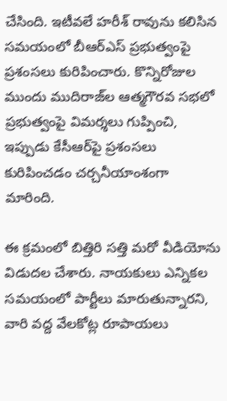చేసింది. ఇటీవలే హరీశ్ రావును కలిసిన సమయంలో బీఆర్ఎస్ ప్రభుత్వంపై ప్రశంసలు కురిపించారు. కొన్నిరోజుల ముందు ముదిరాజ్‌ల ఆత్మగౌరవ సభలో ప్రభుత్వంపై విమర్శలు గుప్పించి, ఇప్పుడు కేసీఆర్‌పై ప్రశంసలు కురిపించడం చర్చనీయాంశంగా మారింది.

ఈ క్రమంలో బిత్తిరి సత్తి మరో వీడియోను విడుదల చేశారు. నాయకులు ఎన్నికల సమయంలో పార్టీలు మారుతున్నారని, వారి వద్ద వేలకోట్ల రూపాయలు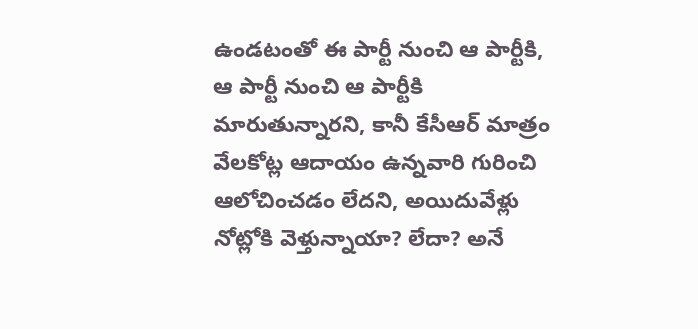ఉండటంతో ఈ పార్టీ నుంచి ఆ పార్టీకి, ఆ పార్టీ నుంచి ఆ పార్టీకి మారుతున్నారని, కానీ కేసీఆర్ మాత్రం వేలకోట్ల ఆదాయం ఉన్నవారి గురించి ఆలోచించడం లేదని, అయిదువేళ్లు నోట్లోకి వెళ్తున్నాయా? లేదా? అనే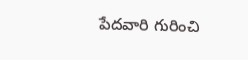పేదవారి గురించి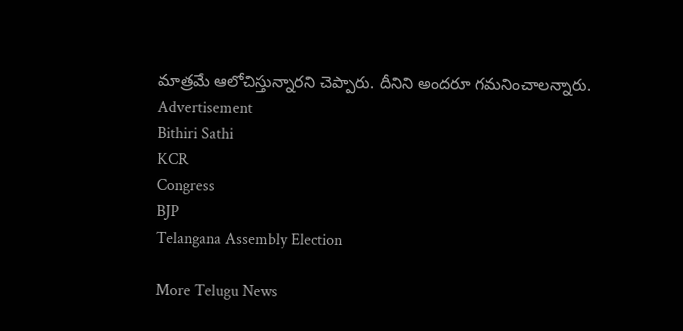మాత్రమే ఆలోచిస్తున్నారని చెప్పారు. దీనిని అందరూ గమనించాలన్నారు.
Advertisement
Bithiri Sathi
KCR
Congress
BJP
Telangana Assembly Election

More Telugu News